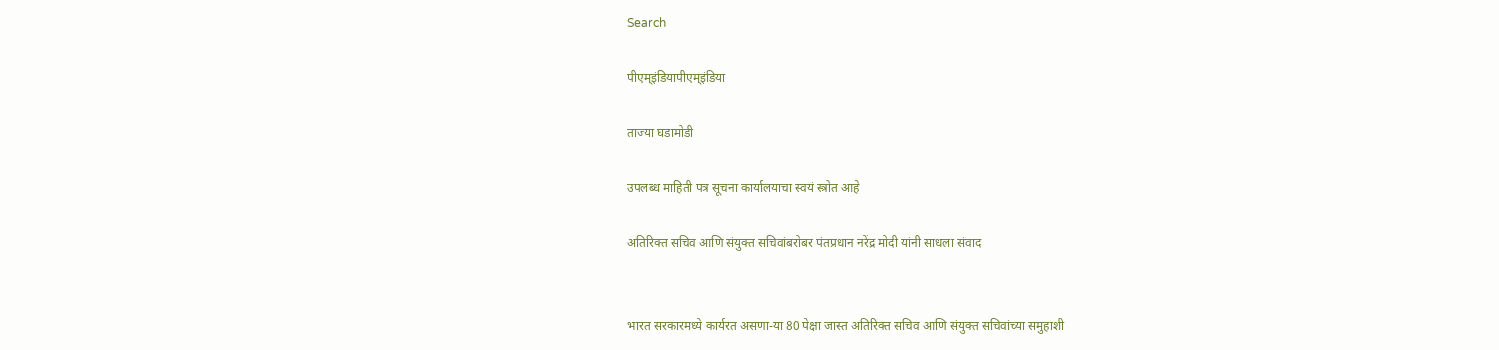Search

पीएम्इंडियापीएम्इंडिया

ताज्या घडामोडी

उपलब्ध माहिती पत्र सूचना कार्यालयाचा स्वयं स्त्रोत आहे

अतिरिक्त सचिव आणि संयुक्त सचिवांबरोबर पंतप्रधान नरेंद्र मोदी यांनी साधला संवाद


भारत सरकारमध्ये कार्यरत असणा-या 80 पेक्षा जास्त अतिरिक्त सचिव आणि संयुक्त सचिवांच्या समुहाशी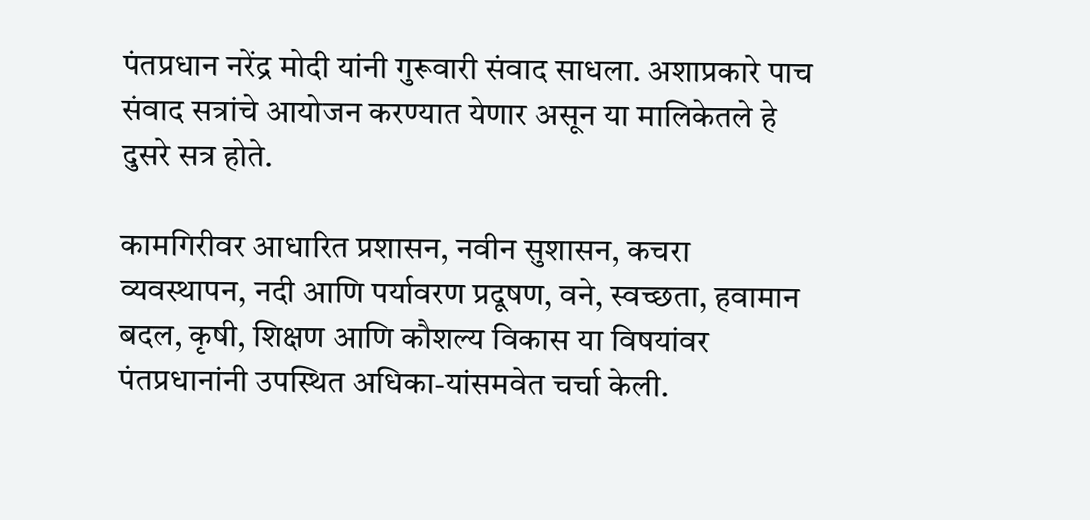पंतप्रधान नरेंद्र मोदी यांनी गुरूवारी संवाद साधला. अशाप्रकारे पाच संवाद सत्रांचे आयोजन करण्यात येणार असून या मालिकेतले हे दुसरे सत्र होते.

कामगिरीवर आधारित प्रशासन, नवीन सुशासन, कचरा व्यवस्थापन, नदी आणि पर्यावरण प्रदूषण, वने, स्वच्छता, हवामान बदल, कृषी, शिक्षण आणि कौशल्य विकास या विषयांवर पंतप्रधानांनी उपस्थित अधिका-यांसमवेत चर्चा केली.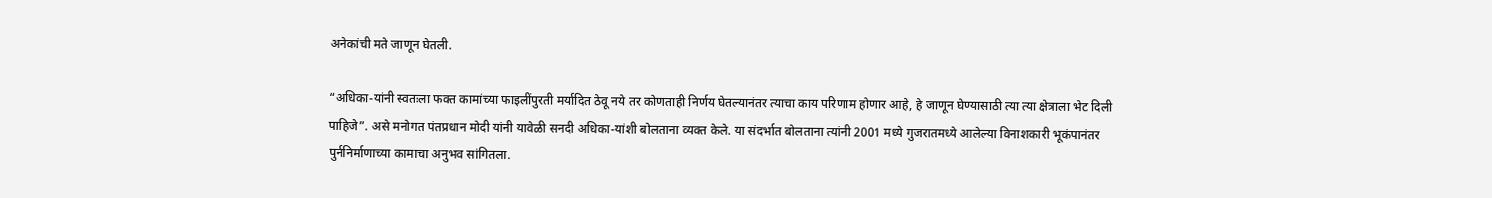अनेकांची मते जाणून घेतली.

“अधिका-यांनी स्वतःला फक्त कामांच्या फाइलींपुरती मर्यादित ठेवू नये तर कोणताही निर्णय घेतल्यानंतर त्याचा काय परिणाम होणार आहे, हे जाणून घेण्यासाठी त्या त्या क्षेत्राला भेट दिली पाहिजे”. असे मनोगत पंतप्रधान मोदी यांनी यावेळी सनदी अधिका-यांशी बोलताना व्यक्त केले. या संदर्भात बोलताना त्यांनी 2001 मध्ये गुजरातमध्ये आलेल्या विनाशकारी भूकंपानंतर पुर्ननिर्माणाच्या कामाचा अनुभव सांगितला.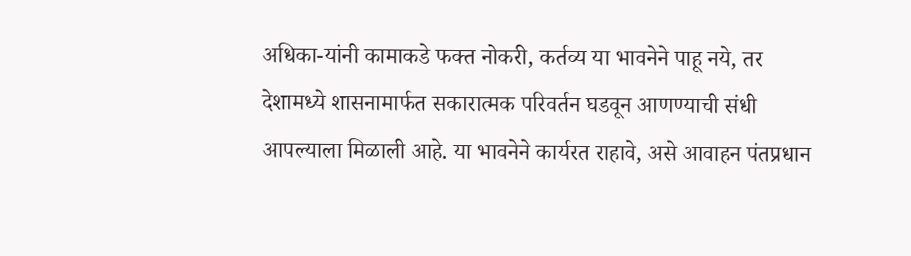अधिका-यांनी कामाकडे फक्त नोकरी, कर्तव्य या भावनेने पाहू नये, तर देशामध्ये शासनामार्फत सकारात्मक परिवर्तन घडवून आणण्याची संधी आपल्याला मिळाली आहे. या भावनेने कार्यरत राहावे, असे आवाहन पंतप्रधान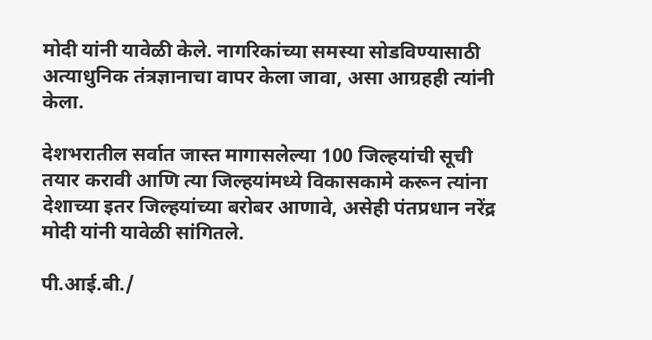मोदी यांनी यावेळी केले. नागरिकांच्या समस्या सोडविण्यासाठी अत्याधुनिक तंत्रज्ञानाचा वापर केला जावा, असा आग्रहही त्यांनी केला.

देशभरातील सर्वात जास्त मागासलेल्या 100 जिल्हयांची सूची तयार करावी आणि त्या जिल्हयांमध्ये विकासकामे करून त्यांना देशाच्या इतर जिल्हयांच्या बरोबर आणावे, असेही पंतप्रधान नरेंद्र मोदी यांनी यावेळी सांगितले.

पी.आई.बी./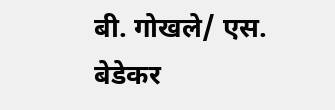बी. गोखले/ एस. बेडेकर